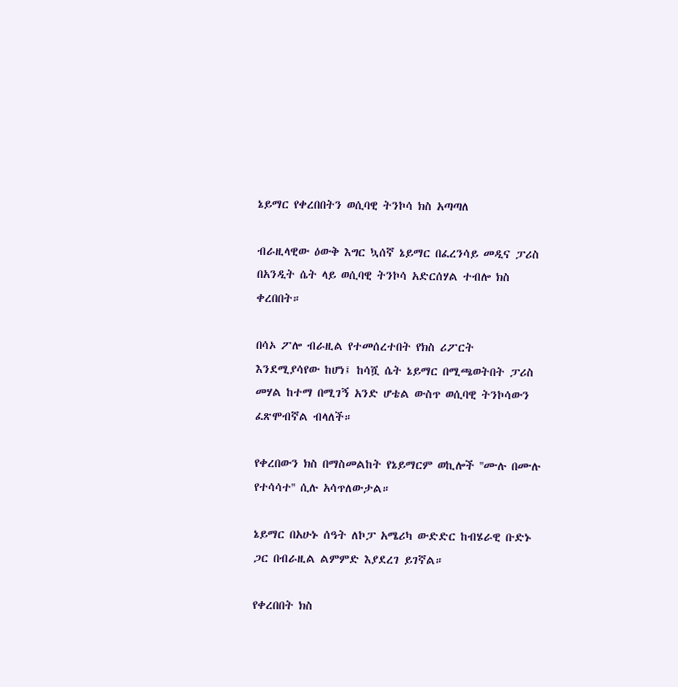ኔይማር የቀረበበትን ወሲባዊ ትንኮሳ ክስ አጣጣለ

ብራዚላዊው ዕውቅ እግር ኳሰኛ ኔይማር በፈረንሳይ መዲና ፓሪስ በአንዲት ሴት ላይ ወሲባዊ ትንኮሳ አድርሰሃል ተብሎ ክስ ቀረበበት።

በሳኦ ፖሎ ብራዚል የተመሰረተበት የክስ ሪፖርት እንደሚያሳየው ከሆነ፤ ከሳሿ ሴት ኔይማር በሚጫወትበት ፓሪስ መሃል ከተማ በሚገኝ አንድ ሆቴል ውስጥ ወሲባዊ ትንኮሳውን ፈጽሞብኛል ብላለች።

የቀረበውን ክስ በማስመልከት የኔይማርም ወኪሎች ''ሙሉ በሙሉ የተሳሳተ'' ሲሉ አሳጥለውታል።

ኔይማር በአሁኑ ሰዓት ለኮፓ አሜሪካ ውድድር ከብሄራዊ ቡድኑ ጋር በብራዚል ልምምድ እያደረገ ይገኛል።

የቀረበበት ክስ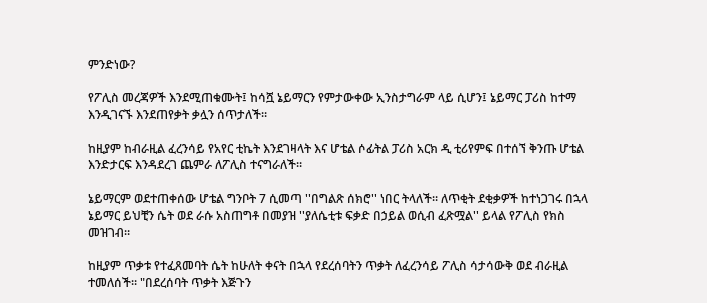ምንድነው?

የፖሊስ መረጃዎች እንደሚጠቁሙት፤ ከሳሿ ኔይማርን የምታውቀው ኢንስታግራም ላይ ሲሆን፤ ኔይማር ፓሪስ ከተማ እንዲገናኙ እንደጠየቃት ቃሏን ሰጥታለች።

ከዚያም ከብራዚል ፈረንሳይ የአየር ቲኬት እንደገዛላት እና ሆቴል ሶፊትል ፓሪስ አርክ ዲ ቲሪየምፍ በተሰኘ ቅንጡ ሆቴል እንድታርፍ እንዳደረገ ጨምራ ለፖሊስ ተናግራለች።

ኔይማርም ወደተጠቀሰው ሆቴል ግንቦት 7 ሲመጣ ''በግልጽ ሰክሮ'' ነበር ትላለች። ለጥቂት ደቂቃዎች ከተነጋገሩ በኋላ ኔይማር ይህቺን ሴት ወደ ራሱ አስጠግቶ በመያዝ ''ያለሴቲቱ ፍቃድ በኃይል ወሲብ ፈጽሟል'' ይላል የፖሊስ የክስ መዝገብ።

ከዚያም ጥቃቱ የተፈጸመባት ሴት ከሁለት ቀናት በኋላ የደረሰባትን ጥቃት ለፈረንሳይ ፖሊስ ሳታሳውቅ ወደ ብራዚል ተመለሰች። "በደረሰባት ጥቃት እጅጉን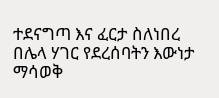ተደናግጣ እና ፈርታ ስለነበረ በሌላ ሃገር የደረሰባትን እውነታ ማሳወቅ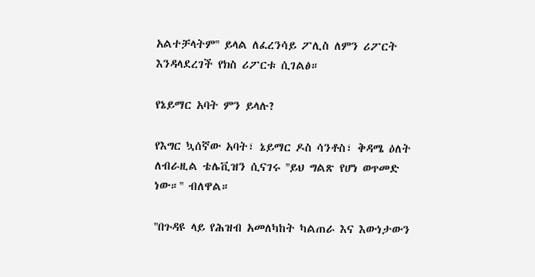አልተቻላትም'' ይላል ለፈረንሳይ ፖሊስ ለምን ሪፖርት እንዳላደረገች የክስ ሪፖርቱ ሲገልፅ።

የኔይማር አባት ምን ይላሉ?

የእግር ኳሰኛው አባት፣ ኔይማር ዶስ ሳንቶስ፣ ቅዳሜ ዕለት ለብራዚል ቴሌቪዝን ሲናገሩ ''ይህ ግልጽ የሆነ ወጥመድ ነው።'' ብለዋል።

''በጉዳዩ ላይ የሕዝብ አመለካከት ካልጠራ እና እውነታውን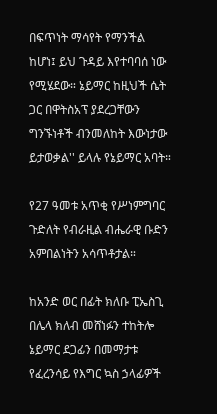በፍጥነት ማሳየት የማንችል ከሆነ፤ ይህ ጉዳይ እየተባባሰ ነው የሚሄደው። ኔይማር ከዚህች ሴት ጋር በዋትስአፕ ያደረጋቸውን ግንኙነቶች ብንመለከት እውነታው ይታወቃል'' ይላሉ የኔይማር አባት።

የ27 ዓመቱ አጥቂ የሥነምግባር ጉድለት የብራዚል ብሔራዊ ቡድን አምበልነትን አሳጥቶታል።

ከአንድ ወር በፊት ክለቡ ፒኤስጊ በሌላ ክለብ መሸነፉን ተከትሎ ኔይማር ደጋፊን በመማታቱ የፈረንሳይ የእግር ኳስ ኃላፊዎች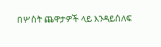በሦስት ጨዋታዎች ላይ እንዳይሰለፍ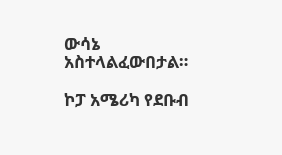ውሳኔ አስተላልፈውበታል።

ኮፓ አሜሪካ የደቡብ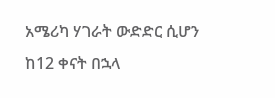አሜሪካ ሃገራት ውድድር ሲሆን ከ12 ቀናት በኋላ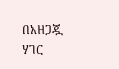በአዘጋጇ ሃገር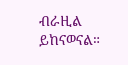ብራዚል ይከናወናል።